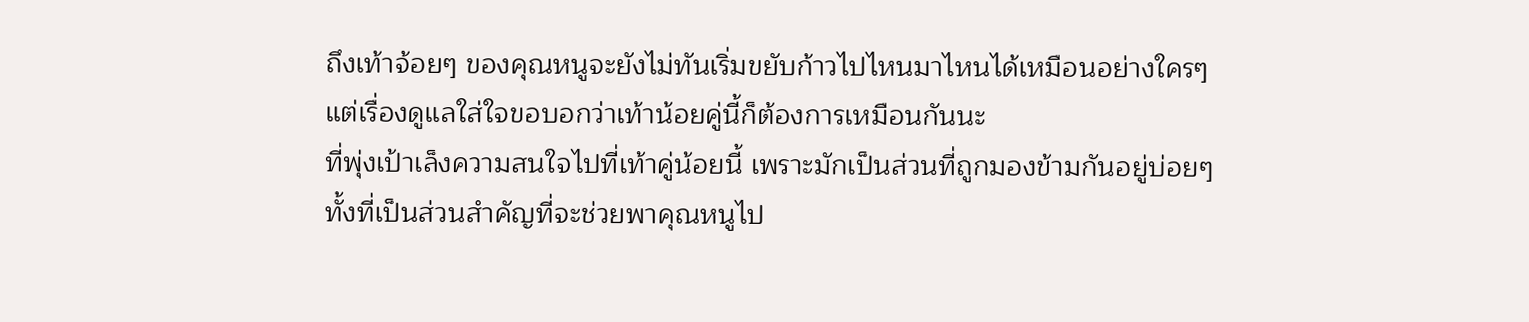ถึงเท้าจ้อยๆ ของคุณหนูจะยังไม่ทันเริ่มขยับก้าวไปไหนมาไหนได้เหมือนอย่างใครๆ
แต่เรื่องดูแลใส่ใจขอบอกว่าเท้าน้อยคู่นี้ก็ต้องการเหมือนกันนะ
ที่พุ่งเป้าเล็งความสนใจไปที่เท้าคู่น้อยนี้ เพราะมักเป็นส่วนที่ถูกมองข้ามกันอยู่บ่อยๆ
ทั้งที่เป็นส่วนสำคัญที่จะช่วยพาคุณหนูไป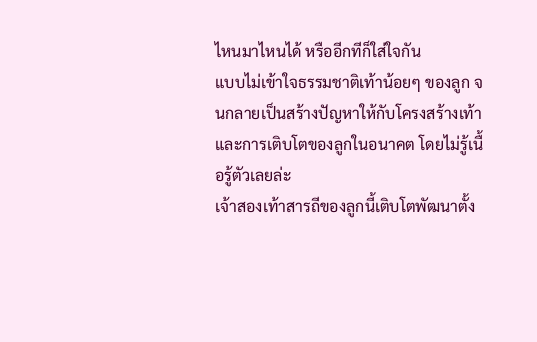ไหนมาไหนได้ หรืออีกทีก็ใส่ใจกัน
แบบไม่เข้าใจธรรมชาติเท้าน้อยๆ ของลูก จนกลายเป็นสร้างปัญหาให้กับโครงสร้างเท้า
และการเติบโตของลูกในอนาคต โดยไม่รู้เนื้อรู้ตัวเลยล่ะ
เจ้าสองเท้าสารถีของลูกนี้เติบโตพัฒนาตั้ง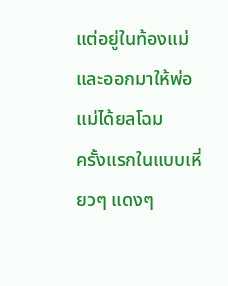แต่อยู่ในท้องแม่และออกมาให้พ่อแม่ได้ยลโฉม
ครั้งแรกในแบบเหี่ยวๆ แดงๆ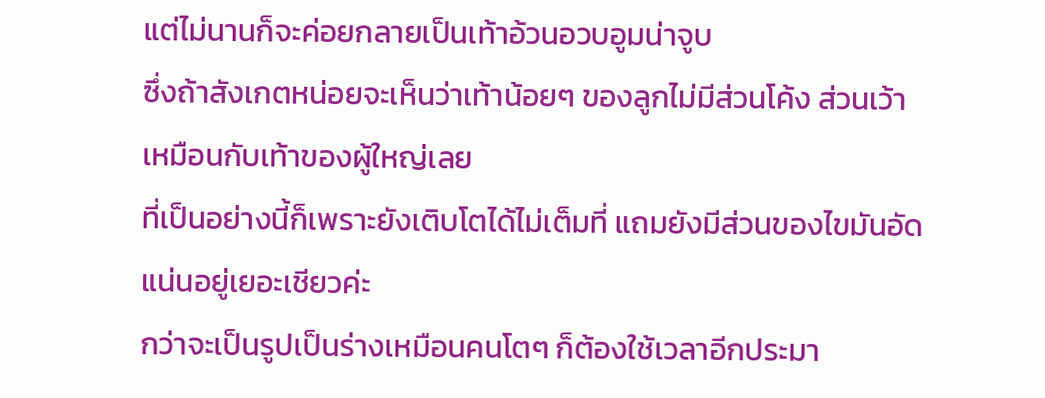แต่ไม่นานก็จะค่อยกลายเป็นเท้าอ้วนอวบอูมน่าจูบ
ซึ่งถ้าสังเกตหน่อยจะเห็นว่าเท้าน้อยๆ ของลูกไม่มีส่วนโค้ง ส่วนเว้าเหมือนกับเท้าของผู้ใหญ่เลย
ที่เป็นอย่างนี้ก็เพราะยังเติบโตได้ไม่เต็มที่ แถมยังมีส่วนของไขมันอัดแน่นอยู่เยอะเชียวค่ะ
กว่าจะเป็นรูปเป็นร่างเหมือนคนโตๆ ก็ต้องใช้เวลาอีกประมา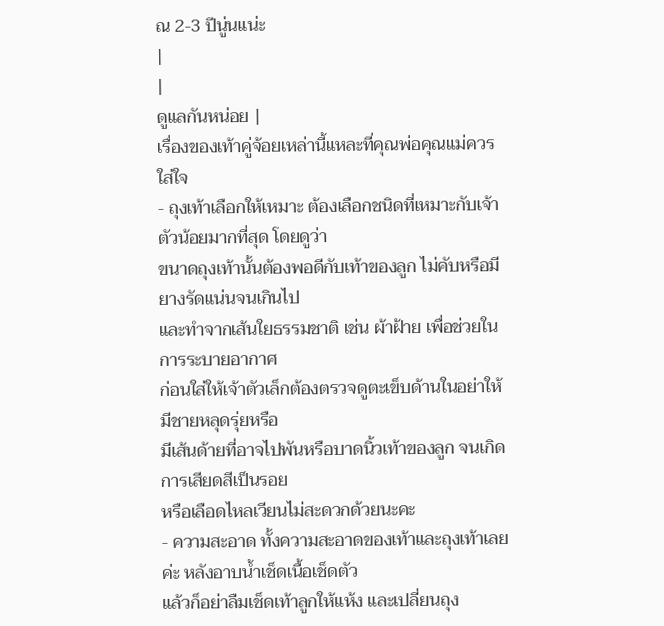ณ 2-3 ปีนู่นแน่ะ
|
|
ดูแลกันหน่อย |
เรื่องของเท้าคู่จ้อยเหล่านี้แหละที่คุณพ่อคุณแม่ควรใส่ใจ
- ถุงเท้าเลือกให้เหมาะ ต้องเลือกชนิดที่เหมาะกับเจ้าตัวน้อยมากที่สุด โดยดูว่า
ขนาดถุงเท้านั้นต้องพอดีกับเท้าของลูก ไม่คับหรือมียางรัดแน่นจนเกินไป
และทำจากเส้นใยธรรมชาติ เช่น ผ้าฝ้าย เพื่อช่วยในการระบายอากาศ
ก่อนใส่ให้เจ้าตัวเล็กต้องตรวจดูตะเข็บด้านในอย่าให้มีชายหลุดรุ่ยหรือ
มีเส้นด้ายที่อาจไปพันหรือบาดนิ้วเท้าของลูก จนเกิดการเสียดสีเป็นรอย
หรือเลือดไหลเวียนไม่สะดวกด้วยนะคะ
- ความสะอาด ทั้งความสะอาดของเท้าและถุงเท้าเลยค่ะ หลังอาบน้ำเช็ดเนื้อเช็ดตัว
แล้วก็อย่าลืมเช็ดเท้าลูกให้แห้ง และเปลี่ยนถุง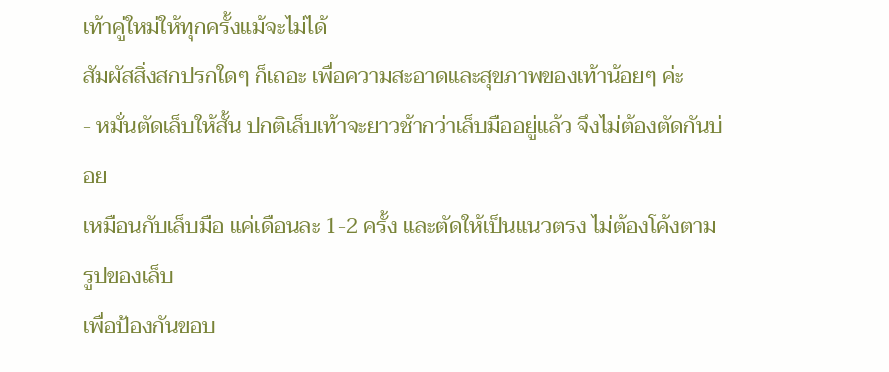เท้าคู่ใหม่ให้ทุกครั้งแม้จะไม่ได้
สัมผัสสิ่งสกปรกใดๆ ก็เถอะ เพื่อความสะอาดและสุขภาพของเท้าน้อยๆ ค่ะ
- หมั่นตัดเล็บให้สั้น ปกติเล็บเท้าจะยาวช้ากว่าเล็บมืออยู่แล้ว จึงไม่ต้องตัดกันบ่อย
เหมือนกับเล็บมือ แค่เดือนละ 1-2 ครั้ง และตัดให้เป็นแนวตรง ไม่ต้องโค้งตามรูปของเล็บ
เพื่อป้องกันขอบ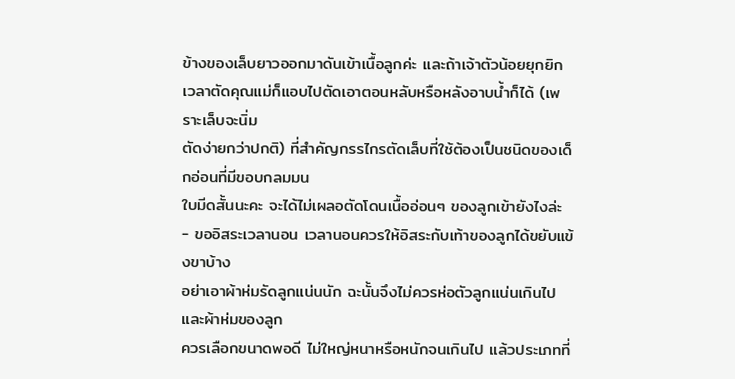ข้างของเล็บยาวออกมาดันเข้าเนื้อลูกค่ะ และถ้าเจ้าตัวน้อยยุกยิก
เวลาตัดคุณแม่ก็แอบไปตัดเอาตอนหลับหรือหลังอาบน้ำก็ได้ (เพราะเล็บจะนิ่ม
ตัดง่ายกว่าปกติ) ที่สำคัญกรรไกรตัดเล็บที่ใช้ต้องเป็นชนิดของเด็กอ่อนที่มีขอบกลมมน
ใบมีดสั้นนะคะ จะได้ไม่เผลอตัดโดนเนื้ออ่อนๆ ของลูกเข้ายังไงล่ะ
- ขออิสระเวลานอน เวลานอนควรให้อิสระกับเท้าของลูกได้ขยับแข้งขาบ้าง
อย่าเอาผ้าห่มรัดลูกแน่นนัก ฉะนั้นจึงไม่ควรห่อตัวลูกแน่นเกินไป และผ้าห่มของลูก
ควรเลือกขนาดพอดี ไม่ใหญ่หนาหรือหนักจนเกินไป แล้วประเภทที่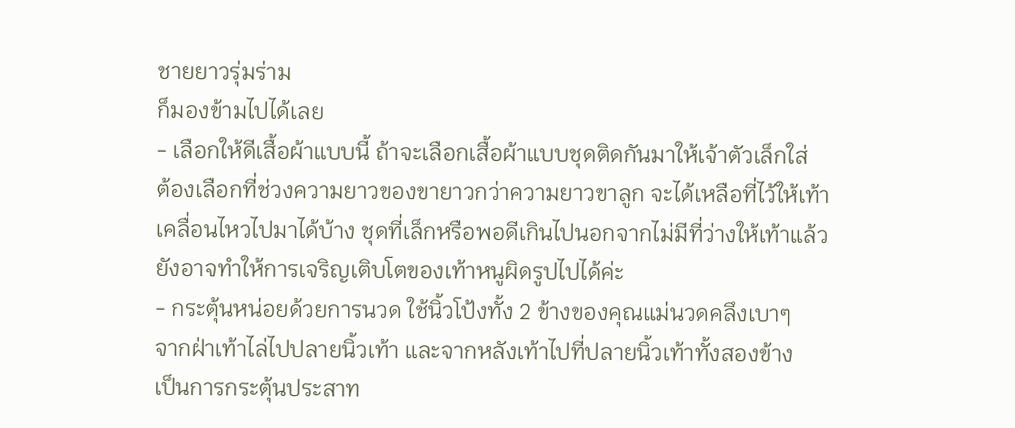ชายยาวรุ่มร่าม
ก็มองข้ามไปได้เลย
- เลือกให้ดีเสื้อผ้าแบบนี้ ถ้าจะเลือกเสื้อผ้าแบบชุดติดกันมาให้เจ้าตัวเล็กใส่
ต้องเลือกที่ช่วงความยาวของขายาวกว่าความยาวขาลูก จะได้เหลือที่ไว้ให้เท้า
เคลื่อนไหวไปมาได้บ้าง ชุดที่เล็กหรือพอดีเกินไปนอกจากไม่มีที่ว่างให้เท้าแล้ว
ยังอาจทำให้การเจริญเติบโตของเท้าหนูผิดรูปไปได้ค่ะ
- กระตุ้นหน่อยด้วยการนวด ใช้นิ้วโป้งทั้ง 2 ข้างของคุณแม่นวดคลึงเบาๆ
จากฝ่าเท้าไล่ไปปลายนิ้วเท้า และจากหลังเท้าไปที่ปลายนิ้วเท้าทั้งสองข้าง
เป็นการกระตุ้นประสาท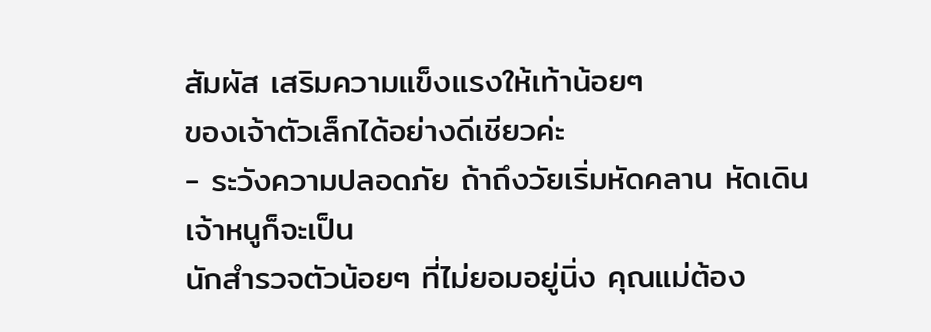สัมผัส เสริมความแข็งแรงให้เท้าน้อยๆ
ของเจ้าตัวเล็กได้อย่างดีเชียวค่ะ
- ระวังความปลอดภัย ถ้าถึงวัยเริ่มหัดคลาน หัดเดิน เจ้าหนูก็จะเป็น
นักสำรวจตัวน้อยๆ ที่ไม่ยอมอยู่นิ่ง คุณแม่ต้อง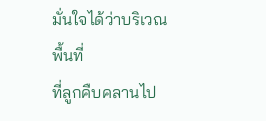มั่นใจได้ว่าบริเวณพื้นที่
ที่ลูกคืบคลานไป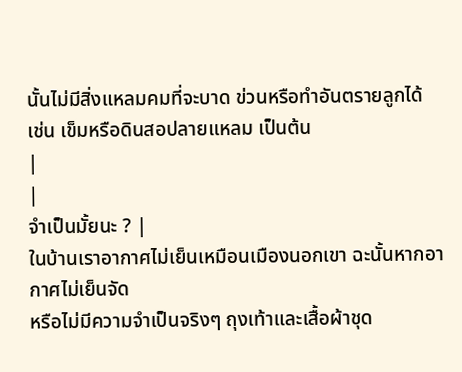นั้นไม่มีสิ่งแหลมคมที่จะบาด ข่วนหรือทำอันตรายลูกได้
เช่น เข็มหรือดินสอปลายแหลม เป็นต้น
|
|
จำเป็นมั้ยนะ ? |
ในบ้านเราอากาศไม่เย็นเหมือนเมืองนอกเขา ฉะนั้นหากอากาศไม่เย็นจัด
หรือไม่มีความจำเป็นจริงๆ ถุงเท้าและเสื้อผ้าชุด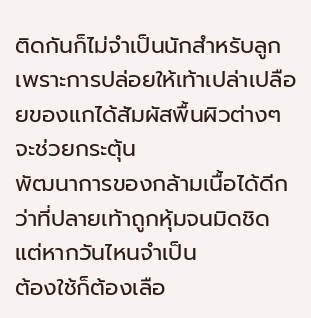ติดกันก็ไม่จำเป็นนักสำหรับลูก
เพราะการปล่อยให้เท้าเปล่าเปลือยของแกได้สัมผัสพื้นผิวต่างๆ จะช่วยกระตุ้น
พัฒนาการของกล้ามเนื้อได้ดีกว่าที่ปลายเท้าถูกหุ้มจนมิดชิด แต่หากวันไหนจำเป็น
ต้องใช้ก็ต้องเลือ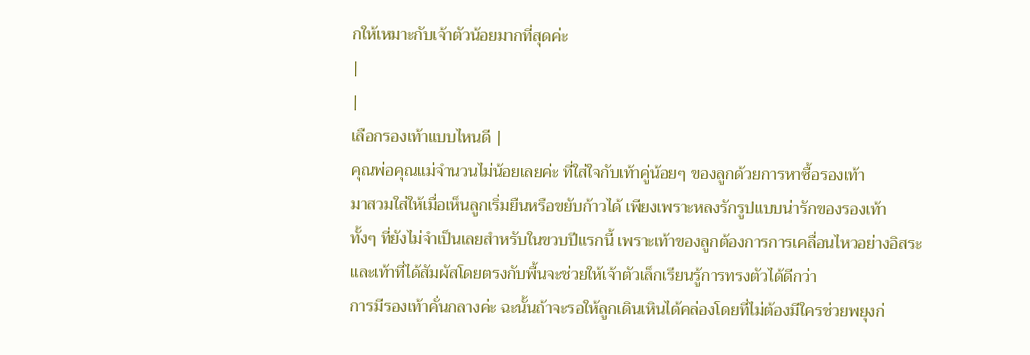กให้เหมาะกับเจ้าตัวน้อยมากที่สุดค่ะ
|
|
เลือกรองเท้าแบบไหนดี |
คุณพ่อคุณแม่จำนวนไม่น้อยเลยค่ะ ที่ใส่ใจกับเท้าคู่น้อยๆ ของลูกด้วยการหาซื้อรองเท้า
มาสวมใส่ให้เมื่อเห็นลูกเริ่มยืนหรือขยับก้าวได้ เพียงเพราะหลงรักรูปแบบน่ารักของรองเท้า
ทั้งๆ ที่ยังไม่จำเป็นเลยสำหรับในขวบปีแรกนี้ เพราะเท้าของลูกต้องการการเคลื่อนไหวอย่างอิสระ
และเท้าที่ได้สัมผัสโดยตรงกับพื้นจะช่วยให้เจ้าตัวเล็กเรียนรู้การทรงตัวได้ดีกว่า
การมีรองเท้าคั่นกลางค่ะ ฉะนั้นถ้าจะรอให้ลูกเดินเหินได้คล่องโดยที่ไม่ต้องมีใครช่วยพยุงก่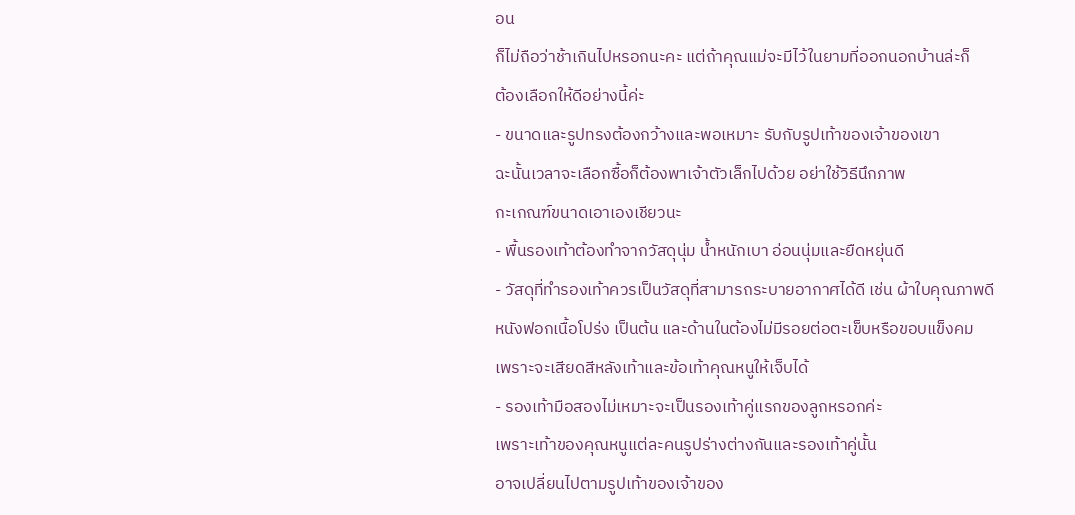อน
ก็ไม่ถือว่าช้าเกินไปหรอกนะคะ แต่ถ้าคุณแม่จะมีไว้ในยามที่ออกนอกบ้านล่ะก็
ต้องเลือกให้ดีอย่างนี้ค่ะ
- ขนาดและรูปทรงต้องกว้างและพอเหมาะ รับกับรูปเท้าของเจ้าของเขา
ฉะนั้นเวลาจะเลือกซื้อก็ต้องพาเจ้าตัวเล็กไปด้วย อย่าใช้วิธีนึกภาพ
กะเกณฑ์ขนาดเอาเองเชียวนะ
- พื้นรองเท้าต้องทำจากวัสดุนุ่ม น้ำหนักเบา อ่อนนุ่มและยืดหยุ่นดี
- วัสดุที่ทำรองเท้าควรเป็นวัสดุที่สามารถระบายอากาศได้ดี เช่น ผ้าใบคุณภาพดี
หนังฟอกเนื้อโปร่ง เป็นต้น และด้านในต้องไม่มีรอยต่อตะเข็บหรือขอบแข็งคม
เพราะจะเสียดสีหลังเท้าและข้อเท้าคุณหนูให้เจ็บได้
- รองเท้ามือสองไม่เหมาะจะเป็นรองเท้าคู่แรกของลูกหรอกค่ะ
เพราะเท้าของคุณหนูแต่ละคนรูปร่างต่างกันและรองเท้าคู่นั้น
อาจเปลี่ยนไปตามรูปเท้าของเจ้าของ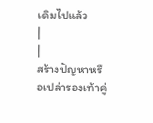เดิมไปแล้ว
|
|
สร้างปัญหาหรือเปล่ารองเท้าคู่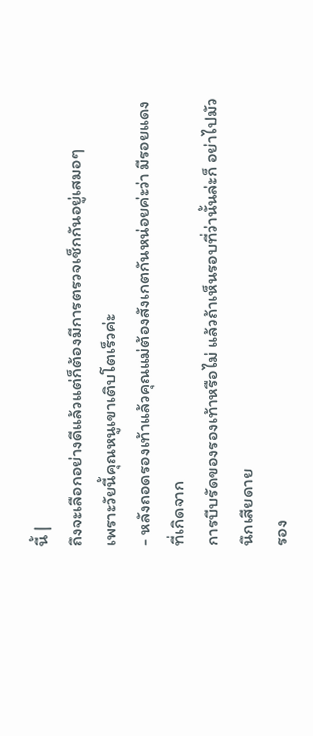นี้ |
ถึงจะเลือกอย่างดีแล้วแต่ก็ต้องมีการตรวจเช็กกันอยู่เสมอๆ
เพราะวัยนี้คุณหนูเขาเติบโตเร็วค่ะ
- หลังถอดรองเท้าแล้วคุณแม่ต้องสังเกตกันหน่อยค่ะว่า มีรอยแดงที่เกิดจาก
การบีบรัดของรองเท้าหรือไม่ แล้วถ้าเห็นรอบที่ว่านั้นล่ะก็ อย่าไปมัวนึกเสียดาย
รอง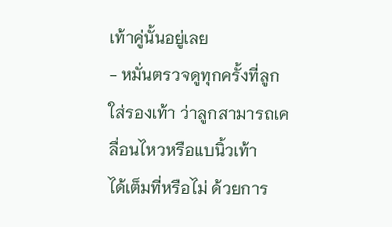เท้าคู่นั้นอยู่เลย
- หมั่นตรวจดูทุกครั้งที่ลูกใส่รองเท้า ว่าลูกสามารถเคลื่อนไหวหรือแบนิ้วเท้า
ได้เต็มที่หรือไม่ ด้วยการ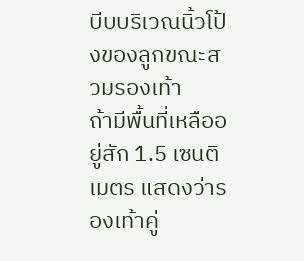บีบบริเวณนิ้วโป้งของลูกขณะสวมรองเท้า
ถ้ามีพื้นที่เหลืออยู่สัก 1.5 เซนติเมตร แสดงว่ารองเท้าคู่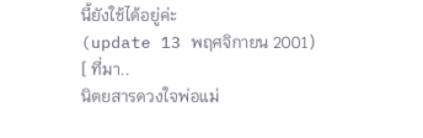นี้ยังใช้ได้อยู่ค่ะ
(update 13 พฤศจิกายน 2001)
[ ที่มา..
นิตยสารดวงใจพ่อแม่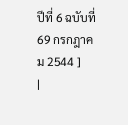ปีที่ 6 ฉบับที่ 69 กรกฎาคม 2544 ]
|